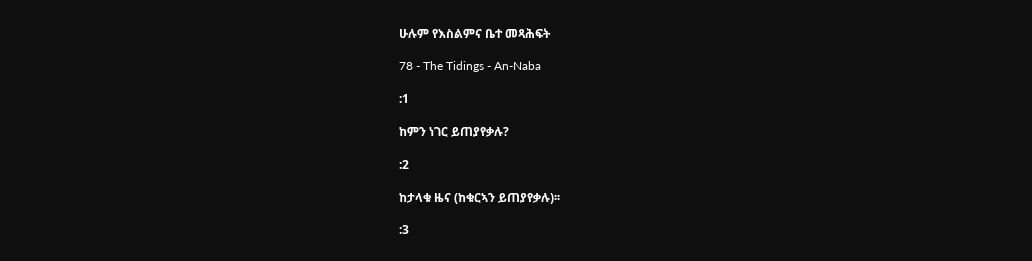ሁሉም የእስልምና ቤተ መጻሕፍት

78 - The Tidings - An-Naba

:1

ከምን ነገር ይጠያየቃሉ?

:2

ከታላቁ ዜና (ከቁርኣን ይጠያየቃሉ)፡፡

:3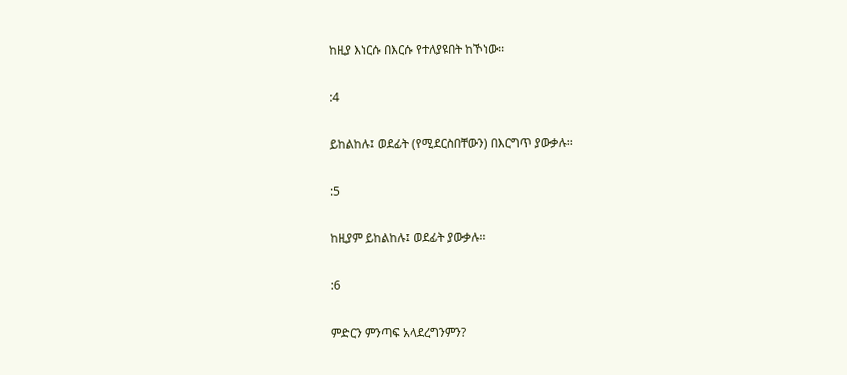ከዚያ እነርሱ በእርሱ የተለያዩበት ከኾነው፡፡

:4

ይከልከሉ፤ ወደፊት (የሚደርስበቸውን) በእርግጥ ያውቃሉ፡፡

:5

ከዚያም ይከልከሉ፤ ወደፊት ያውቃሉ፡፡

:6

ምድርን ምንጣፍ አላደረግንምን?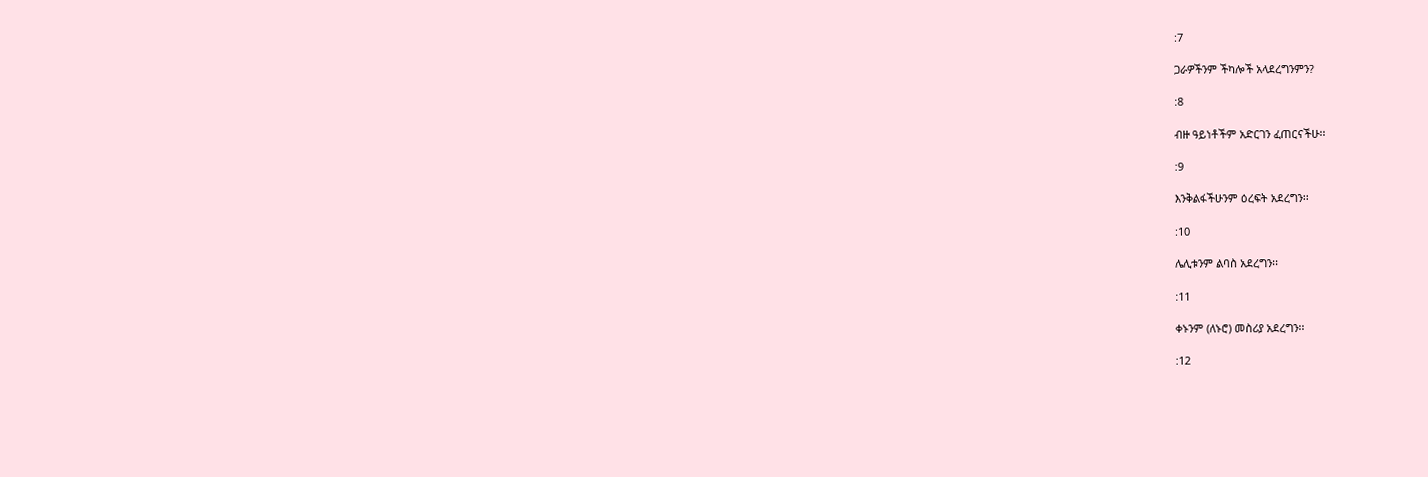:7

ጋራዎችንም ችካሎች አላደረግንምን?

:8

ብዙ ዓይነቶችም አድርገን ፈጠርናችሁ፡፡

:9

እንቅልፋችሁንም ዕረፍት አደረግን፡፡

:10

ሌሊቱንም ልባስ አደረግን፡፡

:11

ቀኑንም (ለኑሮ) መስሪያ አደረግን፡፡

:12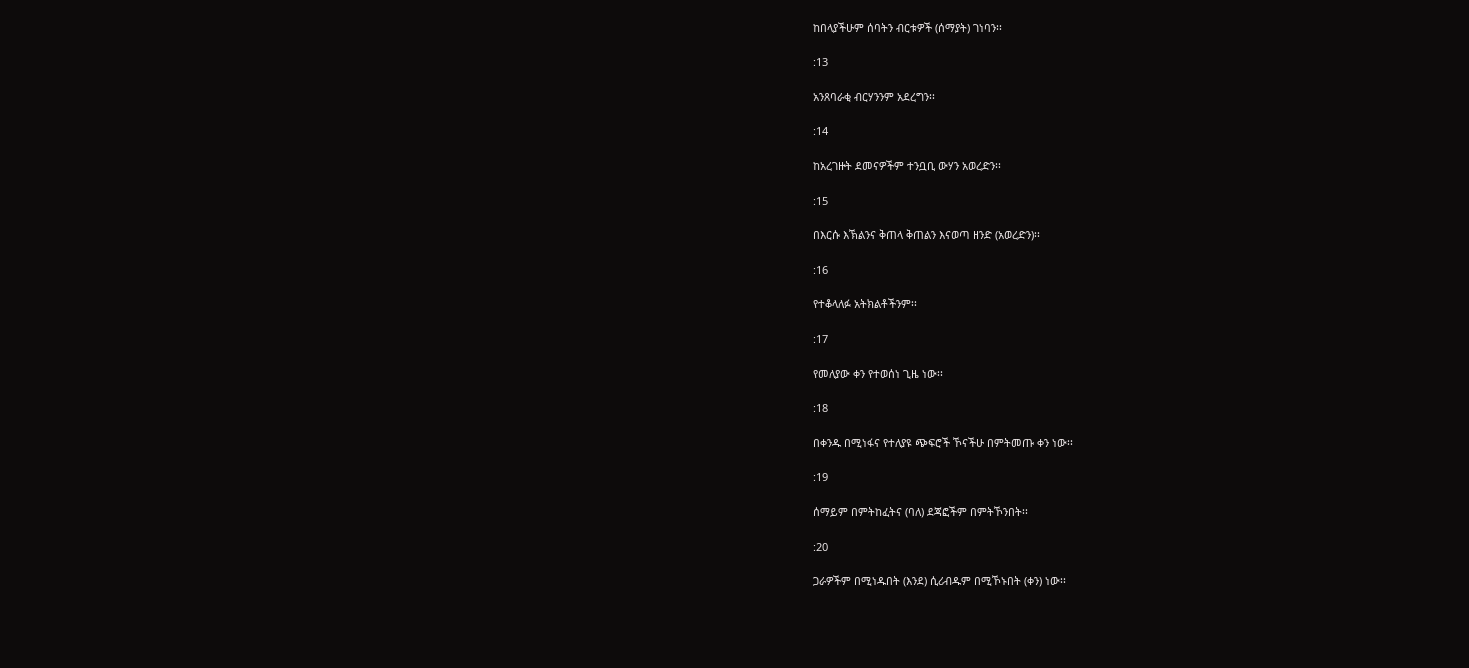ከበላያችሁም ሰባትን ብርቱዎች (ሰማያት) ገነባን፡፡

:13

አንጸባራቂ ብርሃንንም አደረግን፡፡

:14

ከአረገዙት ደመናዎችም ተንቧቢ ውሃን አወረድን፡፡

:15

በእርሱ እኽልንና ቅጠላ ቅጠልን እናወጣ ዘንድ (አወረድን)፡፡

:16

የተቆላለፉ አትክልቶችንም፡፡

:17

የመለያው ቀን የተወሰነ ጊዜ ነው፡፡

:18

በቀንዱ በሚነፋና የተለያዩ ጭፍሮች ኾናችሁ በምትመጡ ቀን ነው፡፡

:19

ሰማይም በምትከፈትና (ባለ) ደጃፎችም በምትኾንበት፡፡

:20

ጋራዎችም በሚነዱበት (እንደ) ሲሪብዱም በሚኾኑበት (ቀን) ነው፡፡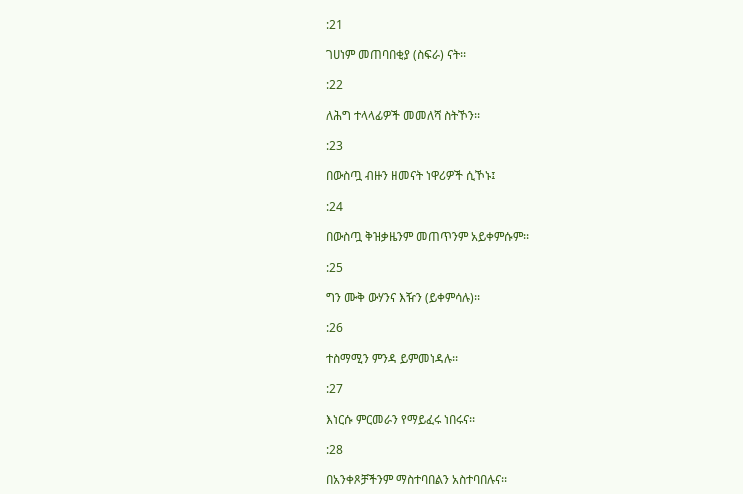:21

ገሀነም መጠባበቂያ (ስፍራ) ናት፡፡

:22

ለሕግ ተላላፊዎች መመለሻ ስትኾን፡፡

:23

በውስጧ ብዙን ዘመናት ነዋሪዎች ሲኾኑ፤

:24

በውስጧ ቅዝቃዜንም መጠጥንም አይቀምሱም፡፡

:25

ግን ሙቅ ውሃንና እዥን (ይቀምሳሉ)፡፡

:26

ተስማሚን ምንዳ ይምመነዳሉ፡፡

:27

እነርሱ ምርመራን የማይፈሩ ነበሩና፡፡

:28

በአንቀጾቻችንም ማስተባበልን አስተባበሉና፡፡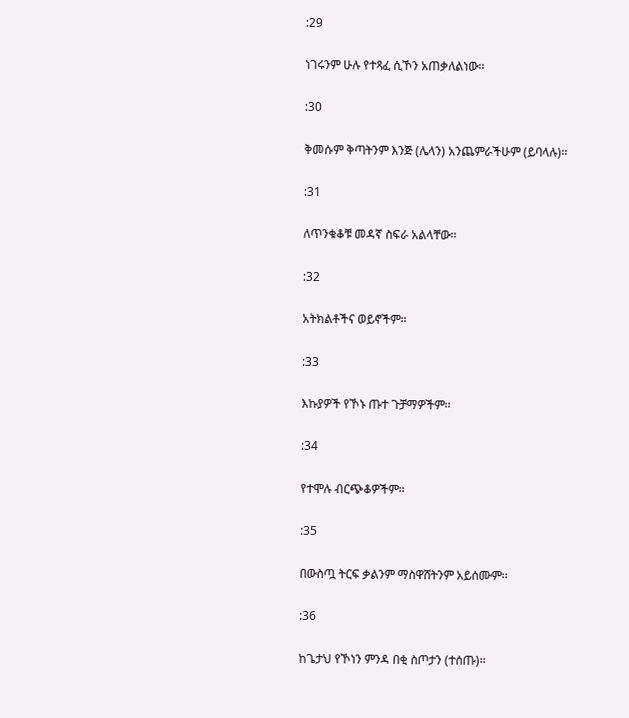:29

ነገሩንም ሁሉ የተጻፈ ሲኾን አጠቃለልነው፡፡

:30

ቅመሱም ቅጣትንም እንጅ (ሌላን) አንጨምራችሁም (ይባላሉ)፡፡

:31

ለጥንቁቆቹ መዳኛ ስፍራ አልላቸው፡፡

:32

አትክልቶችና ወይኖችም፡፡

:33

እኩያዎች የኾኑ ጡተ ጉቻማዎችም፡፡

:34

የተሞሉ ብርጭቆዎችም፡፡

:35

በውስጧ ትርፍ ቃልንም ማስዋሸትንም አይሰሙም፡፡

:36

ከጌታህ የኾነን ምንዳ በቂ ስጦታን (ተሰጡ)፡፡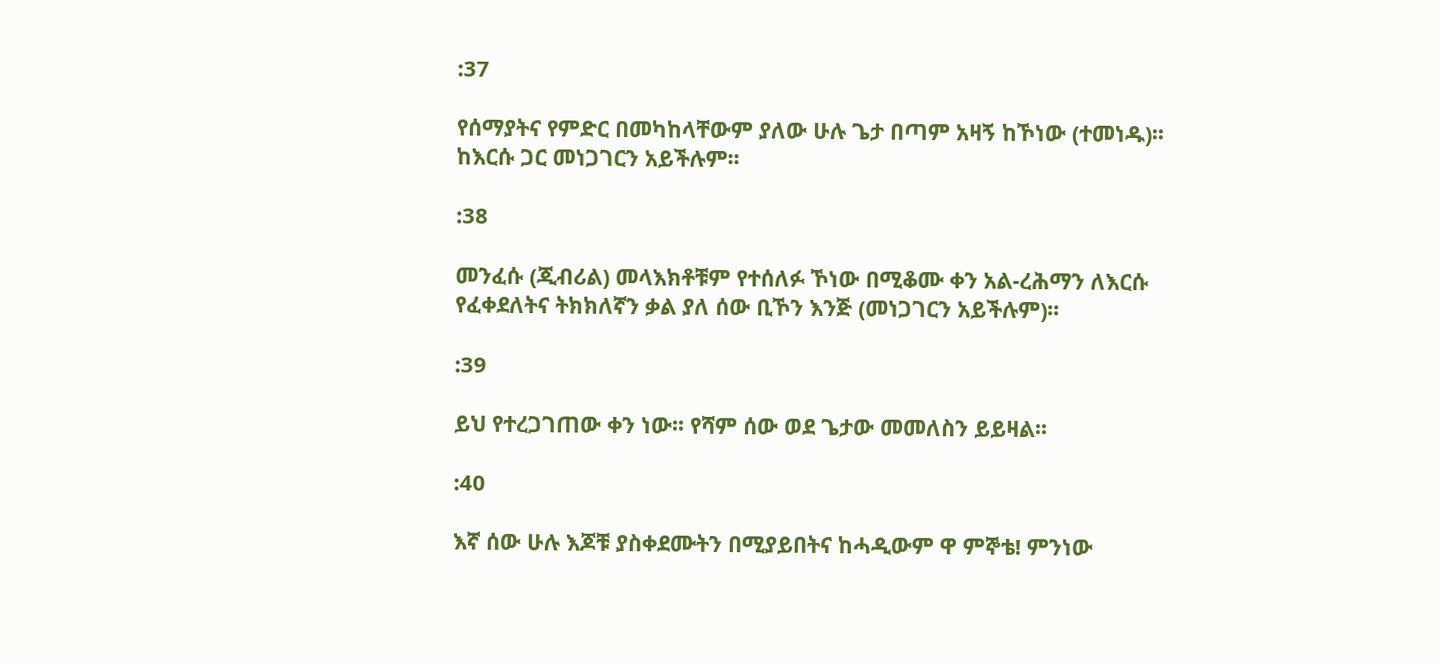:37

የሰማያትና የምድር በመካከላቸውም ያለው ሁሉ ጌታ በጣም አዛኝ ከኾነው (ተመነዱ)፡፡ ከእርሱ ጋር መነጋገርን አይችሉም፡፡

:38

መንፈሱ (ጂብሪል) መላእክቶቹም የተሰለፉ ኾነው በሚቆሙ ቀን አል-ረሕማን ለእርሱ የፈቀደለትና ትክክለኛን ቃል ያለ ሰው ቢኾን እንጅ (መነጋገርን አይችሉም)፡፡

:39

ይህ የተረጋገጠው ቀን ነው፡፡ የሻም ሰው ወደ ጌታው መመለስን ይይዛል፡፡

:40

እኛ ሰው ሁሉ እጆቹ ያስቀደሙትን በሚያይበትና ከሓዲውም ዋ ምኞቴ! ምንነው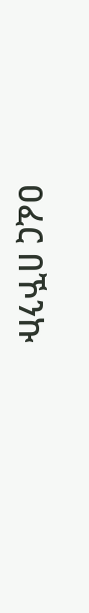ዐፈር በኾንኩ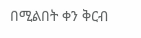በሚልበት ቀን ቅርብ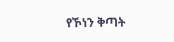የኾነን ቅጣት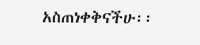አስጠነቀቅናችሁ፡፡